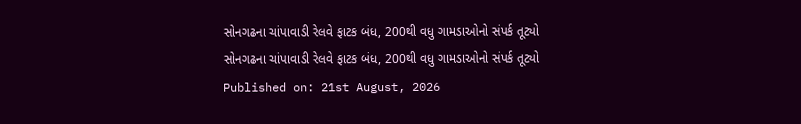સોનગઢના ચાંપાવાડી રેલવે ફાટક બંધ, 200થી વધુ ગામડાઓનો સંપર્ક તૂટ્યો
સોનગઢના ચાંપાવાડી રેલવે ફાટક બંધ, 200થી વધુ ગામડાઓનો સંપર્ક તૂટ્યો
Published on: 21st August, 2026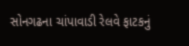સોનગઢના ચાંપાવાડી રેલવે ફાટકનું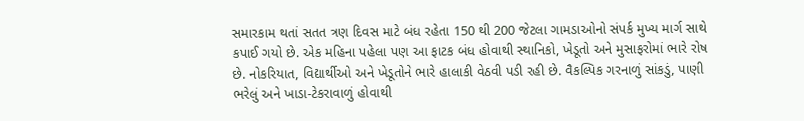સમારકામ થતાં સતત ત્રણ દિવસ માટે બંધ રહેતા 150 થી 200 જેટલા ગામડાઓનો સંપર્ક મુખ્ય માર્ગ સાથે કપાઈ ગયો છે. એક મહિના પહેલા પણ આ ફાટક બંધ હોવાથી સ્થાનિકો, ખેડૂતો અને મુસાફરોમાં ભારે રોષ છે. નોકરિયાત, વિદ્યાર્થીઓ અને ખેડૂતોને ભારે હાલાકી વેઠવી પડી રહી છે. વૈકલ્પિક ગરનાળું સાંકડું, પાણી ભરેલું અને ખાડા-ટેકરાવાળું હોવાથી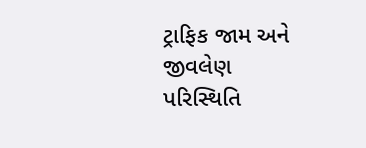ટ્રાફિક જામ અને જીવલેણ પરિસ્થિતિ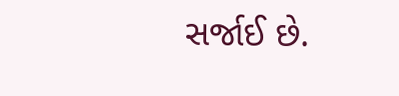સર્જાઈ છે.